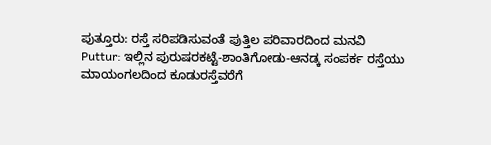ಪುತ್ತೂರು: ರಸ್ತೆ ಸರಿಪಡಿಸುವಂತೆ ಪುತ್ತಿಲ ಪರಿವಾರದಿಂದ ಮನವಿ
Puttur: ಇಲ್ಲಿನ ಪುರುಷರಕಟ್ಟೆ-ಶಾಂತಿಗೋಡು-ಆನಡ್ಕ ಸಂಪರ್ಕ ರಸ್ತೆಯು ಮಾಯಂಗಲದಿಂದ ಕೂಡುರಸ್ತೆವರೆಗೆ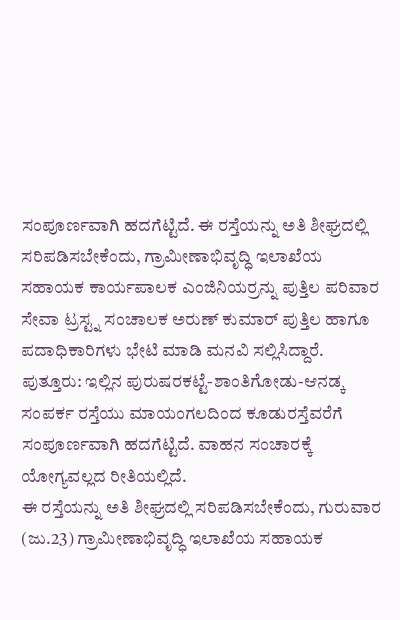ಸಂಪೂರ್ಣವಾಗಿ ಹದಗೆಟ್ಟಿದೆ. ಈ ರಸ್ತೆಯನ್ನು ಅತಿ ಶೀಘ್ರದಲ್ಲಿ ಸರಿಪಡಿಸಬೇಕೆಂದು, ಗ್ರಾಮೀಣಾಭಿವೃದ್ಧಿ ಇಲಾಖೆಯ ಸಹಾಯಕ ಕಾರ್ಯಪಾಲಕ ಎಂಜಿನಿಯರ್ರನ್ನು ಪುತ್ತಿಲ ಪರಿವಾರ ಸೇವಾ ಟ್ರಸ್ಟ್ನ ಸಂಚಾಲಕ ಅರುಣ್ ಕುಮಾರ್ ಪುತ್ತಿಲ ಹಾಗೂ ಪದಾಧಿಕಾರಿಗಳು ಭೇಟಿ ಮಾಡಿ ಮನವಿ ಸಲ್ಲಿಸಿದ್ದಾರೆ.
ಪುತ್ತೂರು: ಇಲ್ಲಿನ ಪುರುಷರಕಟ್ಟೆ-ಶಾಂತಿಗೋಡು-ಆನಡ್ಕ ಸಂಪರ್ಕ ರಸ್ತೆಯು ಮಾಯಂಗಲದಿಂದ ಕೂಡುರಸ್ತೆವರೆಗೆ ಸಂಪೂರ್ಣವಾಗಿ ಹದಗೆಟ್ಟಿದೆ. ವಾಹನ ಸಂಚಾರಕ್ಕೆ ಯೋಗ್ಯವಲ್ಲದ ರೀತಿಯಲ್ಲಿದೆ.
ಈ ರಸ್ತೆಯನ್ನು ಅತಿ ಶೀಘ್ರದಲ್ಲಿ ಸರಿಪಡಿಸಬೇಕೆಂದು, ಗುರುವಾರ (ಜು.23) ಗ್ರಾಮೀಣಾಭಿವೃದ್ಧಿ ಇಲಾಖೆಯ ಸಹಾಯಕ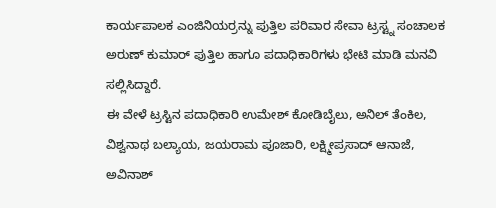ಕಾರ್ಯಪಾಲಕ ಎಂಜಿನಿಯರ್ರನ್ನು ಪುತ್ತಿಲ ಪರಿವಾರ ಸೇವಾ ಟ್ರಸ್ಟ್ನ ಸಂಚಾಲಕ ಅರುಣ್ ಕುಮಾರ್ ಪುತ್ತಿಲ ಹಾಗೂ ಪದಾಧಿಕಾರಿಗಳು ಭೇಟಿ ಮಾಡಿ ಮನವಿ ಸಲ್ಲಿಸಿದ್ದಾರೆ.
ಈ ವೇಳೆ ಟ್ರಸ್ಟಿನ ಪದಾಧಿಕಾರಿ ಉಮೇಶ್ ಕೋಡಿಬೈಲು, ಅನಿಲ್ ತೆಂಕಿಲ, ವಿಶ್ವನಾಥ ಬಲ್ಯಾಯ, ಜಯರಾಮ ಪೂಜಾರಿ, ಲಕ್ಷ್ಮೀಪ್ರಸಾದ್ ಆನಾಜೆ, ಅವಿನಾಶ್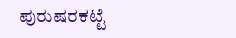ಪುರುಷರಕಟ್ಟೆ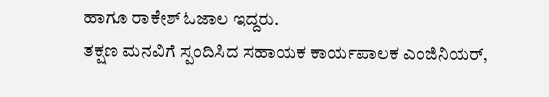ಹಾಗೂ ರಾಕೇಶ್ ಓಜಾಲ ಇದ್ದರು.
ತಕ್ಷಣ ಮನವಿಗೆ ಸ್ಪಂದಿಸಿದ ಸಹಾಯಕ ಕಾರ್ಯಪಾಲಕ ಎಂಜಿನಿಯರ್,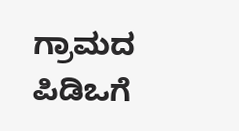ಗ್ರಾಮದ ಪಿಡಿಒಗೆ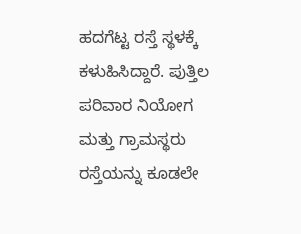ಹದಗೆಟ್ಟ ರಸ್ತೆ ಸ್ಥಳಕ್ಕೆ ಕಳುಹಿಸಿದ್ದಾರೆ. ಪುತ್ತಿಲ ಪರಿವಾರ ನಿಯೋಗ ಮತ್ತು ಗ್ರಾಮಸ್ಥರು ರಸ್ತೆಯನ್ನು ಕೂಡಲೇ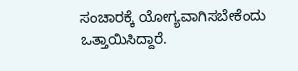ಸಂಚಾರಕ್ಕೆ ಯೋಗ್ಯವಾಗಿಸಬೇಕೆಂದು ಒತ್ತಾಯಿಸಿದ್ದಾರೆ.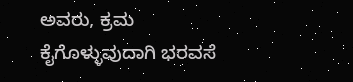ಅವರು, ಕ್ರಮ ಕೈಗೊಳ್ಳುವುದಾಗಿ ಭರವಸೆ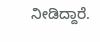ನೀಡಿದ್ದಾರೆ.